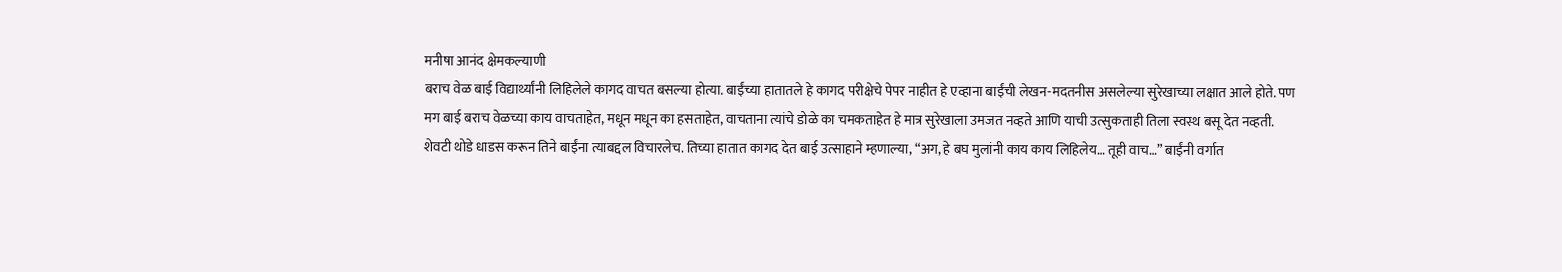मनीषा आनंद क्षेमकल्याणी
बराच वेळ बाई विद्यार्थ्यांनी लिहिलेले कागद वाचत बसल्या होत्या. बाईंच्या हातातले हे कागद परीक्षेचे पेपर नाहीत हे एव्हाना बाईंची लेखन-मदतनीस असलेल्या सुरेखाच्या लक्षात आले होते. पण मग बाई बराच वेळच्या काय वाचताहेत, मधून मधून का हसताहेत, वाचताना त्यांचे डोळे का चमकताहेत हे मात्र सुरेखाला उमजत नव्हते आणि याची उत्सुकताही तिला स्वस्थ बसू देत नव्हती. शेवटी थोडे धाडस करून तिने बाईंना त्याबद्दल विचारलेच. तिच्या हातात कागद देत बाई उत्साहाने म्हणाल्या, “अग, हे बघ मुलांनी काय काय लिहिलेय… तूही वाच…” बाईंनी वर्गात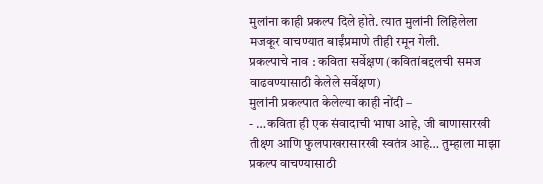मुलांना काही प्रकल्प दिले होते. त्यात मुलांनी लिहिलेला मजकूर वाचण्यात बाईंप्रमाणे तीही रमून गेली.
प्रकल्पाचे नाव : कविता सर्वेक्षण (कवितांबद्दलची समज वाढवण्यासाठी केलेले सर्वेक्षण)
मुलांनी प्रकल्पात केलेल्या काही नोंदी –
- …कविता ही एक संवादाची भाषा आहे, जी बाणासारखी तीक्ष्ण आणि फुलपाखरासारखी स्वतंत्र आहे… तुम्हाला माझा प्रकल्प वाचण्यासाठी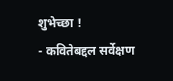शुभेच्छा !
- कवितेबद्दल सर्वेक्षण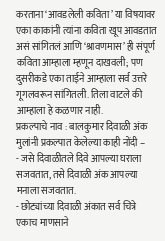करताना ‘आवडलेली कविता’ या विषयावर एका काकांनी त्यांना कविता खूप आवडतात असं सांगितलं आणि ‘श्रावणमास’ ही संपूर्ण कविता आम्हाला म्हणून दाखवली; पण दुसरीकडे एका ताईने आम्हाला सर्व उत्तरे गूगलवरून सांगितली. तिला वाटले की आम्हाला हे कळणार नाही.
प्रकल्पाचे नाव : बालकुमार दिवाळी अंक
मुलांनी प्रकल्पात केलेल्या काही नोंदी –
- जसे दिवाळीतले दिवे आपल्या घराला सजवतात, तसे दिवाळी अंक आपल्या मनाला सजवतात.
- छोट्यांच्या दिवाळी अंकात सर्व चित्रे एकाच माणसाने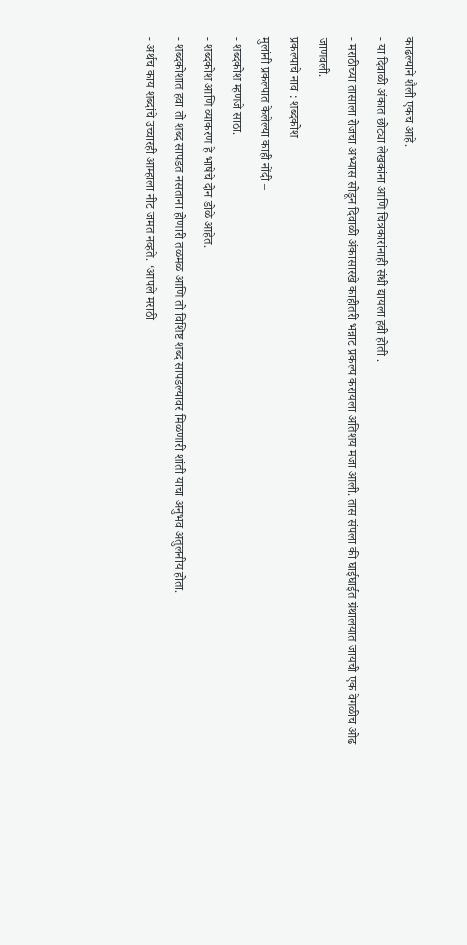काढल्याने शैली एकच आहे.
- या दिवाळी अंकात छोट्या लेखकांना आणि चित्रकारांनाही संधी द्यायला हवी होती .
- मराठीच्या तासाला रोजचा अभ्यास सोडून दिवाळी अंकासारखे काहीतरी भन्नाट प्रकल्प करायला अतिशय मजा आली. तास संपला की घाईघाईत ग्रंथालयात जायची एक वेगळीच ओढ जाणवली.
प्रकल्पाचे नाव : शब्दकोश
मुलांनी प्रकल्पात केलेल्या काही नोंदी –
- शब्दकोश म्हणजे साठा.
- शब्दकोश आणि व्याकरण हे भाषेचे दोन डोळे आहेत.
- शब्दकोशात हवा तो शब्द सापडत नसताना होणारी तळमळ आणि तो विशिष्ट शब्द सापडल्यावर मिळणारी शांती याचा अनुभव अतुलनीय होता.
- अर्थच काय शब्दांचे उच्चारही आम्हाला नीट जमत नव्हते. ‘आपले मराठी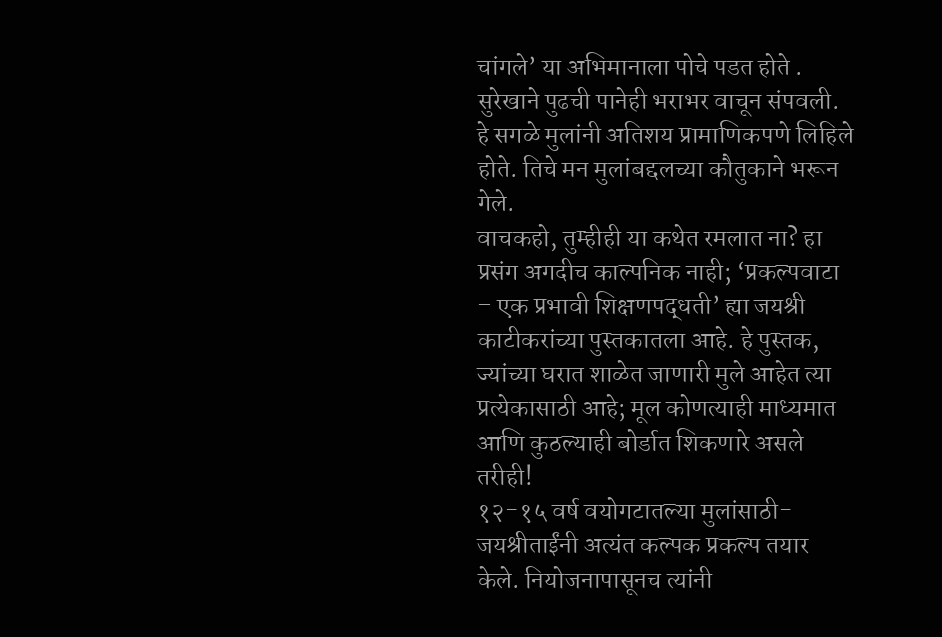चांगले’ या अभिमानाला पोचे पडत होते .
सुरेखाने पुढची पानेही भराभर वाचून संपवली. हे सगळे मुलांनी अतिशय प्रामाणिकपणे लिहिले होते. तिचे मन मुलांबद्दलच्या कौतुकाने भरून गेले.
वाचकहो, तुम्हीही या कथेत रमलात ना? हा प्रसंग अगदीच काल्पनिक नाही; ‘प्रकल्पवाटा – एक प्रभावी शिक्षणपद्धती’ ह्या जयश्री काटीकरांच्या पुस्तकातला आहे. हे पुस्तक, ज्यांच्या घरात शाळेत जाणारी मुले आहेत त्या प्रत्येकासाठी आहे; मूल कोणत्याही माध्यमात आणि कुठल्याही बोर्डात शिकणारे असले तरीही!
१२-१५ वर्ष वयोगटातल्या मुलांसाठी- जयश्रीताईंनी अत्यंत कल्पक प्रकल्प तयार केले. नियोजनापासूनच त्यांनी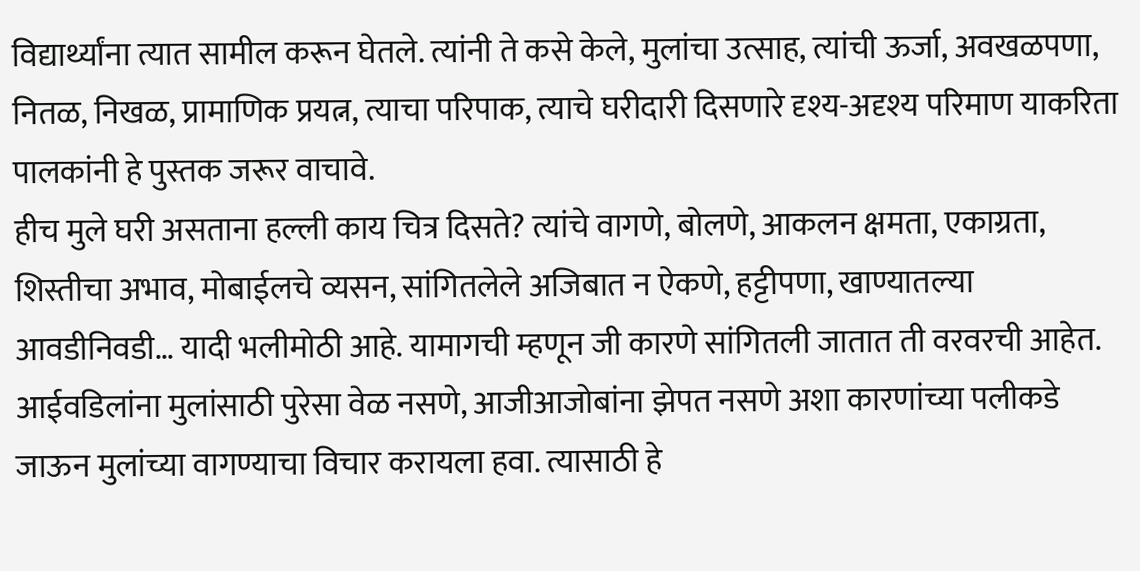विद्यार्थ्यांना त्यात सामील करून घेतले. त्यांनी ते कसे केले, मुलांचा उत्साह, त्यांची ऊर्जा, अवखळपणा, नितळ, निखळ, प्रामाणिक प्रयत्न, त्याचा परिपाक, त्याचे घरीदारी दिसणारे दृश्य-अदृश्य परिमाण याकरिता पालकांनी हे पुस्तक जरूर वाचावे.
हीच मुले घरी असताना हल्ली काय चित्र दिसते? त्यांचे वागणे, बोलणे, आकलन क्षमता, एकाग्रता, शिस्तीचा अभाव, मोबाईलचे व्यसन, सांगितलेले अजिबात न ऐकणे, हट्टीपणा, खाण्यातल्या आवडीनिवडी… यादी भलीमोठी आहे. यामागची म्हणून जी कारणे सांगितली जातात ती वरवरची आहेत. आईवडिलांना मुलांसाठी पुरेसा वेळ नसणे, आजीआजोबांना झेपत नसणे अशा कारणांच्या पलीकडे जाऊन मुलांच्या वागण्याचा विचार करायला हवा. त्यासाठी हे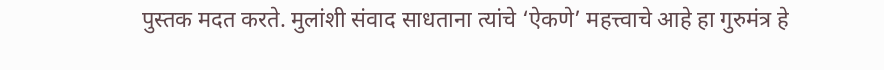पुस्तक मदत करते. मुलांशी संवाद साधताना त्यांचे ‘ऐकणे’ महत्त्वाचे आहे हा गुरुमंत्र हे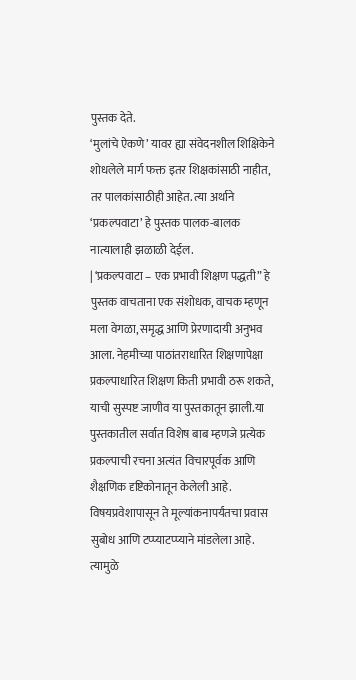पुस्तक देते.
‘मुलांचे ऐकणे’ यावर ह्या संवेदनशील शिक्षिकेने शोधलेले मार्ग फक्त इतर शिक्षकांसाठी नाहीत, तर पालकांसाठीही आहेत. त्या अर्थाने ‘प्रकल्पवाटा’ हे पुस्तक पालक-बालक नात्यालाही झळाळी देईल.
| ‘प्रकल्पवाटा – एक प्रभावी शिक्षण पद्धती” हे पुस्तक वाचताना एक संशोधक, वाचक म्हणून मला वेगळा, समृद्ध आणि प्रेरणादायी अनुभव आला. नेहमीच्या पाठांतराधारित शिक्षणापेक्षा प्रकल्पाधारित शिक्षण किती प्रभावी ठरू शकते, याची सुस्पष्ट जाणीव या पुस्तकातून झाली.या पुस्तकातील सर्वात विशेष बाब म्हणजे प्रत्येक प्रकल्पाची रचना अत्यंत विचारपूर्वक आणि शैक्षणिक दृष्टिकोनातून केलेली आहे. विषयप्रवेशापासून ते मूल्यांकनापर्यंतचा प्रवास सुबोध आणि टप्प्याटप्प्याने मांडलेला आहे. त्यामुळे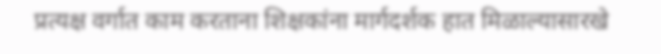प्रत्यक्ष वर्गात काम करताना शिक्षकांना मार्गदर्शक हात मिळाल्यासारखे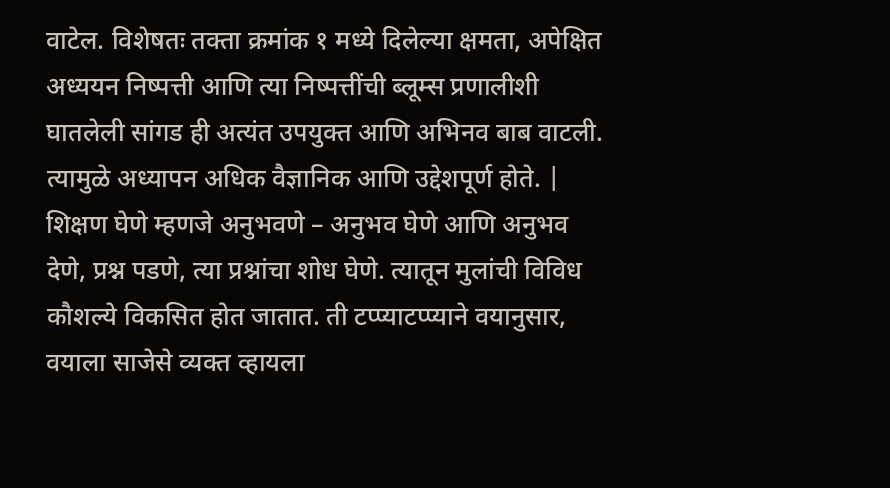वाटेल. विशेषतः तक्ता क्रमांक १ मध्ये दिलेल्या क्षमता, अपेक्षित अध्ययन निष्पत्ती आणि त्या निष्पत्तींची ब्लूम्स प्रणालीशी घातलेली सांगड ही अत्यंत उपयुक्त आणि अभिनव बाब वाटली. त्यामुळे अध्यापन अधिक वैज्ञानिक आणि उद्देशपूर्ण होते. |
शिक्षण घेणे म्हणजे अनुभवणे – अनुभव घेणे आणि अनुभव देणे, प्रश्न पडणे, त्या प्रश्नांचा शोध घेणे. त्यातून मुलांची विविध कौशल्ये विकसित होत जातात. ती टप्प्याटप्प्याने वयानुसार, वयाला साजेसे व्यक्त व्हायला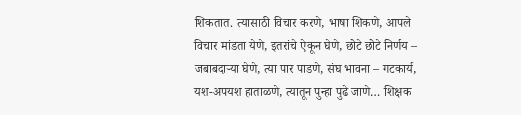शिकतात. त्यासाठी विचार करणे, भाषा शिकणे, आपले विचार मांडता येणे, इतरांचे ऐकून घेणे, छोटे छोटे निर्णय – जबाबदाऱ्या घेणे, त्या पार पाडणे, संघ भावना – गटकार्य, यश-अपयश हाताळणे, त्यातून पुन्हा पुढे जाणे… शिक्षक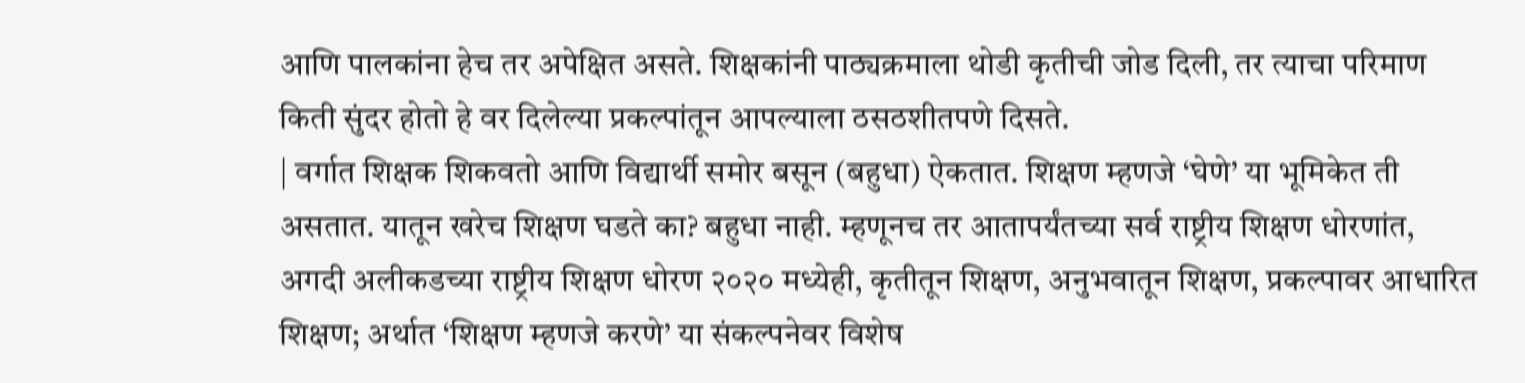आणि पालकांना हेच तर अपेक्षित असते. शिक्षकांनी पाठ्यक्रमाला थोडी कृतीची जोड दिली, तर त्याचा परिमाण किती सुंदर होतो हे वर दिलेल्या प्रकल्पांतून आपल्याला ठसठशीतपणे दिसते.
| वर्गात शिक्षक शिकवतो आणि विद्यार्थी समोर बसून (बहुधा) ऐकतात. शिक्षण म्हणजे ‘घेणे’ या भूमिकेत ती असतात. यातून खरेच शिक्षण घडते का? बहुधा नाही. म्हणूनच तर आतापर्यंतच्या सर्व राष्ट्रीय शिक्षण धोरणांत, अगदी अलीकडच्या राष्ट्रीय शिक्षण धोरण २०२० मध्येही, कृतीतून शिक्षण, अनुभवातून शिक्षण, प्रकल्पावर आधारित शिक्षण; अर्थात ‘शिक्षण म्हणजे करणे’ या संकल्पनेवर विशेष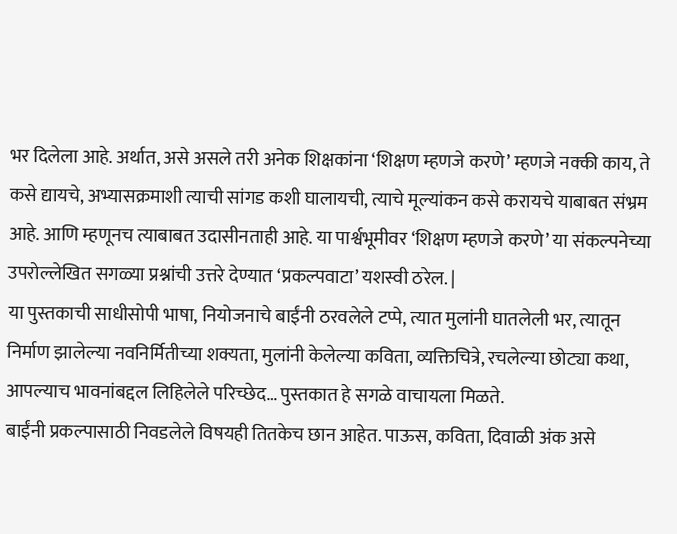भर दिलेला आहे. अर्थात, असे असले तरी अनेक शिक्षकांना ‘शिक्षण म्हणजे करणे’ म्हणजे नक्की काय, ते कसे द्यायचे, अभ्यासक्रमाशी त्याची सांगड कशी घालायची, त्याचे मूल्यांकन कसे करायचे याबाबत संभ्रम आहे. आणि म्हणूनच त्याबाबत उदासीनताही आहे. या पार्श्वभूमीवर ‘शिक्षण म्हणजे करणे’ या संकल्पनेच्या उपरोल्लेखित सगळ्या प्रश्नांची उत्तरे देण्यात ‘प्रकल्पवाटा’ यशस्वी ठरेल. |
या पुस्तकाची साधीसोपी भाषा, नियोजनाचे बाईंनी ठरवलेले टप्पे, त्यात मुलांनी घातलेली भर, त्यातून निर्माण झालेल्या नवनिर्मितीच्या शक्यता, मुलांनी केलेल्या कविता, व्यक्तिचित्रे, रचलेल्या छोट्या कथा, आपल्याच भावनांबद्दल लिहिलेले परिच्छेद… पुस्तकात हे सगळे वाचायला मिळते.
बाईंनी प्रकल्पासाठी निवडलेले विषयही तितकेच छान आहेत. पाऊस, कविता, दिवाळी अंक असे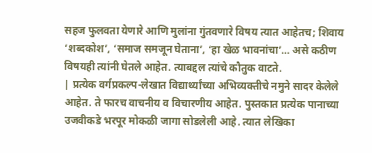सहज फुलवता येणारे आणि मुलांना गुंतवणारे विषय त्यात आहेतच; शिवाय ‘शब्दकोश’, ‘समाज समजून घेताना’, ‘हा खेळ भावनांचा’… असे कठीण विषयही त्यांनी घेतले आहेत. त्याबद्दल त्यांचे कौतुक वाटते.
| प्रत्येक वर्गप्रकल्प-लेखात विद्यार्थ्यांच्या अभिव्यक्तीचे नमुने सादर केलेले आहेत. ते फारच वाचनीय व विचारणीय आहेत. पुस्तकात प्रत्येक पानाच्या उजवीकडे भरपूर मोकळी जागा सोडलेली आहे. त्यात लेखिका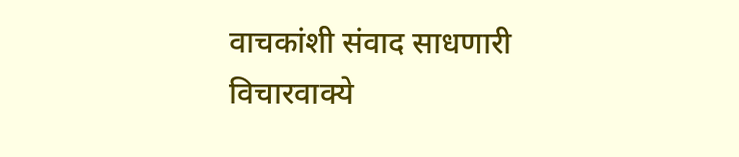वाचकांशी संवाद साधणारी विचारवाक्ये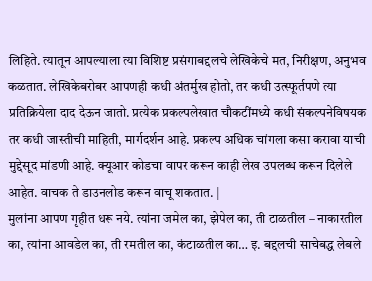लिहिते. त्यातून आपल्याला त्या विशिष्ट प्रसंगाबद्दलचे लेखिकेचे मत, निरीक्षण, अनुभव कळतात. लेखिकेबरोबर आपणही कधी अंतर्मुख होतो, तर कधी उत्स्फूर्तपणे त्या प्रतिक्रियेला दाद देऊन जातो. प्रत्येक प्रकल्पलेखात चौकटींमध्ये कधी संकल्पनेविषयक तर कधी जास्तीची माहिती, मार्गदर्शन आहे. प्रकल्प अधिक चांगला कसा करावा याची मुद्देसूद मांडणी आहे. क्यूआर कोडचा वापर करून काही लेख उपलब्ध करून दिलेले आहेत. वाचक ते डाउनलोड करून वाचू शकतात. |
मुलांना आपण गृहीत धरू नये. त्यांना जमेल का, झेपेल का, ती टाळतील – नाकारतील का, त्यांना आवडेल का, ती रमतील का, कंटाळतील का… इ. बद्दलची साचेबद्ध लेबले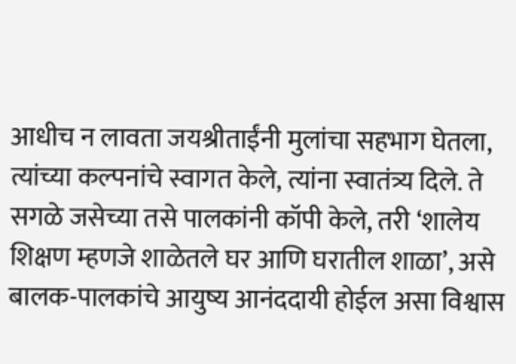आधीच न लावता जयश्रीताईंनी मुलांचा सहभाग घेतला, त्यांच्या कल्पनांचे स्वागत केले, त्यांना स्वातंत्र्य दिले. ते सगळे जसेच्या तसे पालकांनी कॉपी केले, तरी ‘शालेय शिक्षण म्हणजे शाळेतले घर आणि घरातील शाळा’, असे बालक-पालकांचे आयुष्य आनंददायी होईल असा विश्वास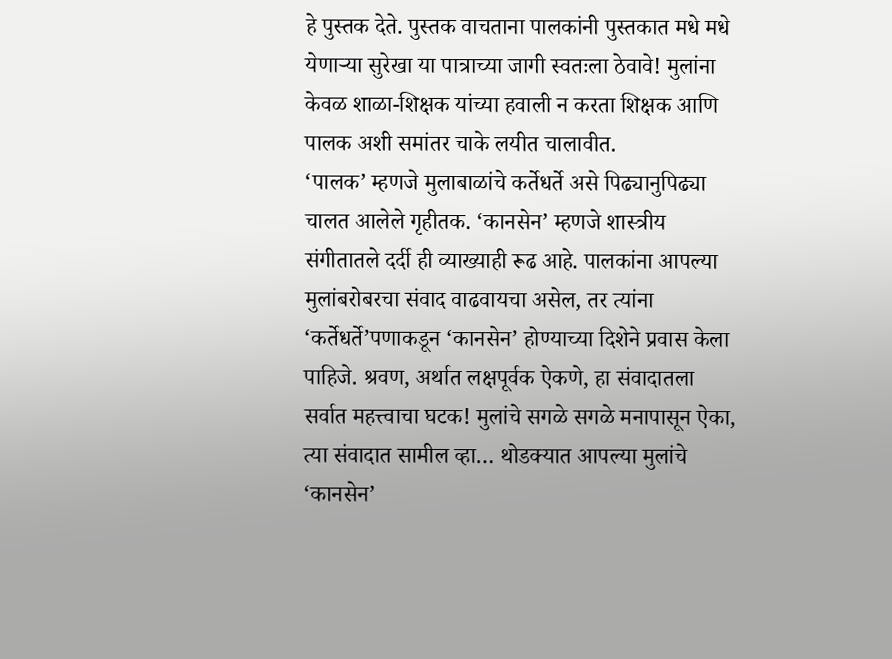हे पुस्तक देते. पुस्तक वाचताना पालकांनी पुस्तकात मधे मधे येणाऱ्या सुरेखा या पात्राच्या जागी स्वतःला ठेवावे! मुलांना केवळ शाळा-शिक्षक यांच्या हवाली न करता शिक्षक आणि पालक अशी समांतर चाके लयीत चालावीत.
‘पालक’ म्हणजे मुलाबाळांचे कर्तेधर्ते असे पिढ्यानुपिढ्या चालत आलेले गृहीतक. ‘कानसेन’ म्हणजे शास्त्रीय संगीतातले दर्दी ही व्याख्याही रूढ आहे. पालकांना आपल्या मुलांबरोबरचा संवाद वाढवायचा असेल, तर त्यांना ‘कर्तेधर्ते’पणाकडून ‘कानसेन’ होण्याच्या दिशेने प्रवास केला पाहिजे. श्रवण, अर्थात लक्षपूर्वक ऐकणे, हा संवादातला सर्वात महत्त्वाचा घटक! मुलांचे सगळे सगळे मनापासून ऐका, त्या संवादात सामील व्हा… थोडक्यात आपल्या मुलांचे ‘कानसेन’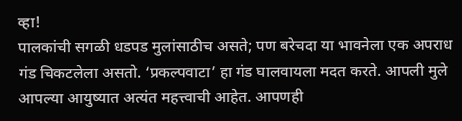व्हा!
पालकांची सगळी धडपड मुलांसाठीच असते; पण बरेचदा या भावनेला एक अपराध गंड चिकटलेला असतो. ‘प्रकल्पवाटा’ हा गंड घालवायला मदत करते. आपली मुले आपल्या आयुष्यात अत्यंत महत्त्वाची आहेत. आपणही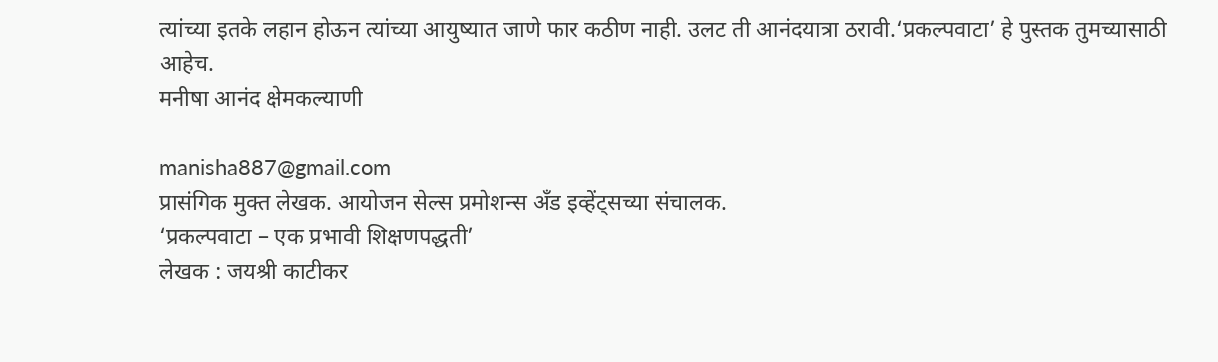त्यांच्या इतके लहान होऊन त्यांच्या आयुष्यात जाणे फार कठीण नाही. उलट ती आनंदयात्रा ठरावी.‘प्रकल्पवाटा’ हे पुस्तक तुमच्यासाठी आहेच.
मनीषा आनंद क्षेमकल्याणी

manisha887@gmail.com
प्रासंगिक मुक्त लेखक. आयोजन सेल्स प्रमोशन्स अँड इव्हेंट्सच्या संचालक.
‘प्रकल्पवाटा – एक प्रभावी शिक्षणपद्धती’
लेखक : जयश्री काटीकर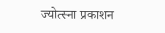ज्योत्स्ना प्रकाशन